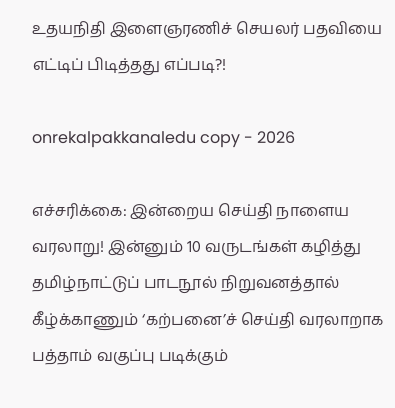உதயநிதி இளைஞரணிச் செயலர் பதவியை எட்டிப் பிடித்தது எப்படி?!

onrekalpakkanaledu copy - 2026

எச்சரிக்கை: இன்றைய செய்தி நாளைய வரலாறு! இன்னும் 10 வருடங்கள் கழித்து தமிழ்நாட்டுப் பாடநூல் நிறுவனத்தால் கீழ்க்காணும் ‘கற்பனை’ச் செய்தி வரலாறாக பத்தாம் வகுப்பு படிக்கும்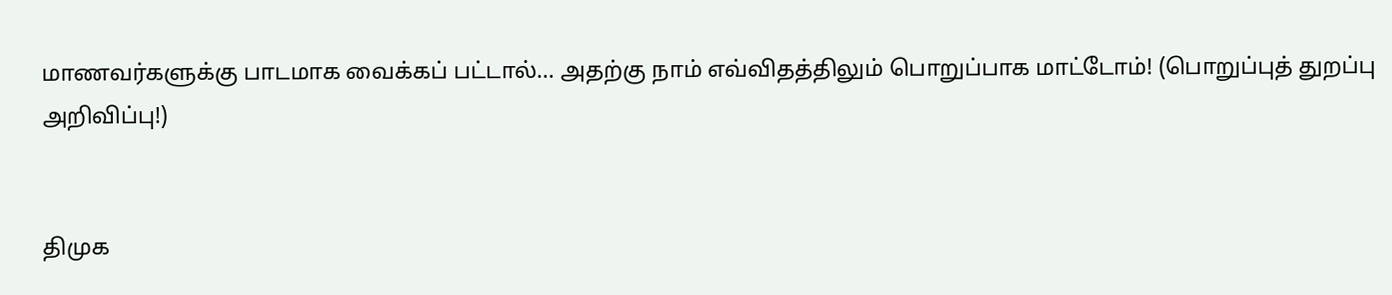மாணவர்களுக்கு பாடமாக வைக்கப் பட்டால்… அதற்கு நாம் எவ்விதத்திலும் பொறுப்பாக மாட்டோம்! (பொறுப்புத் துறப்பு அறிவிப்பு!)


திமுக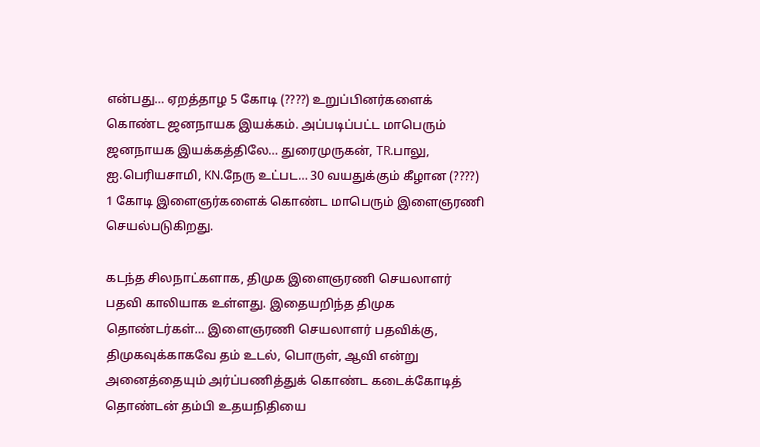என்பது… ஏறத்தாழ 5 கோடி (????) உறுப்பினர்களைக் கொண்ட ஜனநாயக இயக்கம். அப்படிப்பட்ட மாபெரும் ஜனநாயக இயக்கத்திலே… துரைமுருகன், TR.பாலு, ஐ.பெரியசாமி, KN.நேரு உட்பட… 30 வயதுக்கும் கீழான (????) 1 கோடி இளைஞர்களைக் கொண்ட மாபெரும் இளைஞரணி செயல்படுகிறது.

கடந்த சிலநாட்களாக, திமுக இளைஞரணி செயலாளர் பதவி காலியாக உள்ளது. இதையறிந்த திமுக தொண்டர்கள்… இளைஞரணி செயலாளர் பதவிக்கு, திமுகவுக்காகவே தம் உடல், பொருள், ஆவி என்று அனைத்தையும் அர்ப்பணித்துக் கொண்ட கடைக்கோடித் தொண்டன் தம்பி உதயநிதியை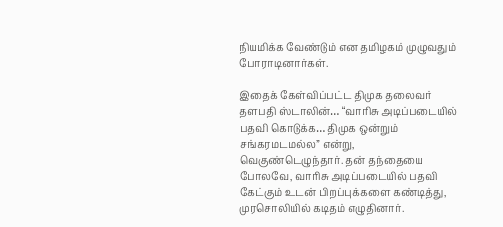நியமிக்க வேண்டும் என தமிழகம் முழுவதும் போராடினார்கள்.

இதைக் கேள்விப்பட்ட திமுக தலைவர் தளபதி ஸ்டாலின்… “வாரிசு அடிப்படையில் பதவி கொடுக்க… திமுக ஒன்றும் சங்கரமடமல்ல” என்று, வெகுண்டெழுந்தார். தன் தந்தையை போலவே, வாரிசு அடிப்படையில் பதவி கேட்கும் உடன் பிறப்புக்களை கண்டித்து, முரசொலியில் கடிதம் எழுதினார்.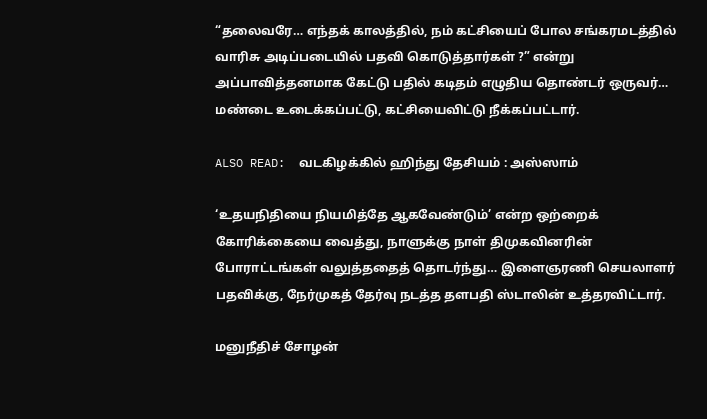“தலைவரே… எந்தக் காலத்தில், நம் கட்சியைப் போல சங்கரமடத்தில் வாரிசு அடிப்படையில் பதவி கொடுத்தார்கள் ?” என்று அப்பாவித்தனமாக கேட்டு பதில் கடிதம் எழுதிய தொண்டர் ஒருவர்… மண்டை உடைக்கப்பட்டு, கட்சியைவிட்டு நீக்கப்பட்டார்.

ALSO READ:  வடகிழக்கில் ஹிந்து தேசியம் : அஸ்ஸாம்

‘உதயநிதியை நியமித்தே ஆகவேண்டும்’ என்ற ஒற்றைக் கோரிக்கையை வைத்து, நாளுக்கு நாள் திமுகவினரின் போராட்டங்கள் வலுத்ததைத் தொடர்ந்து… இளைஞரணி செயலாளர் பதவிக்கு, நேர்முகத் தேர்வு நடத்த தளபதி ஸ்டாலின் உத்தரவிட்டார்.

மனுநீதிச் சோழன்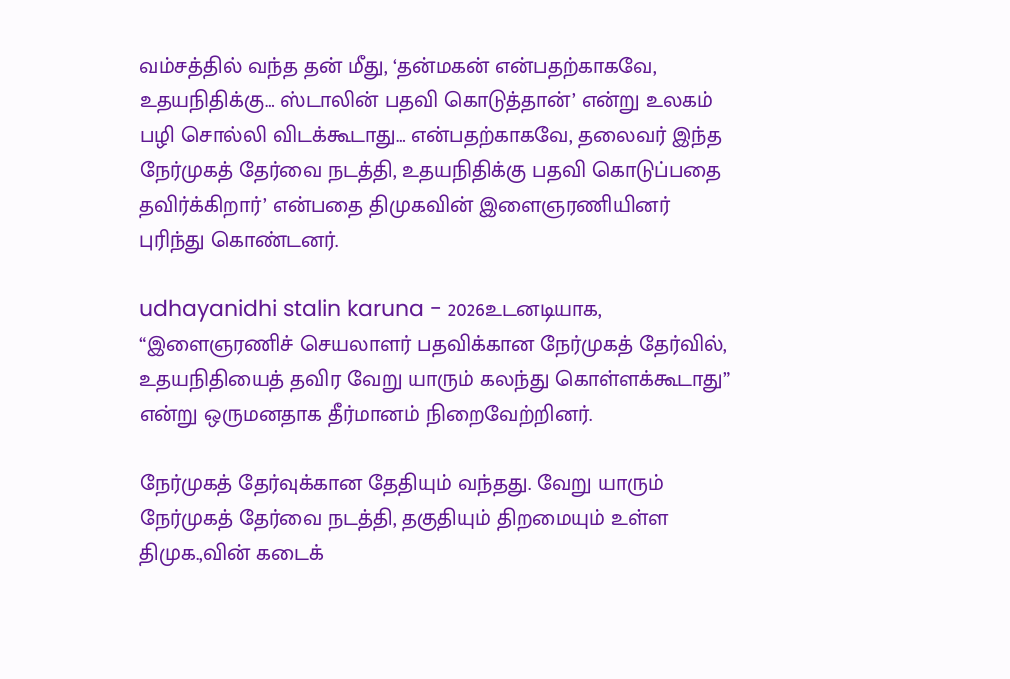வம்சத்தில் வந்த தன் மீது, ‘தன்மகன் என்பதற்காகவே, உதயநிதிக்கு… ஸ்டாலின் பதவி கொடுத்தான்’ என்று உலகம் பழி சொல்லி விடக்கூடாது… என்பதற்காகவே, தலைவர் இந்த நேர்முகத் தேர்வை நடத்தி, உதயநிதிக்கு பதவி கொடுப்பதை தவிர்க்கிறார்’ என்பதை திமுகவின் இளைஞரணியினர் புரிந்து கொண்டனர்.

udhayanidhi stalin karuna - 2026உடனடியாக, “இளைஞரணிச் செயலாளர் பதவிக்கான நேர்முகத் தேர்வில், உதயநிதியைத் தவிர வேறு யாரும் கலந்து கொள்ளக்கூடாது” என்று ஒருமனதாக தீர்மானம் நிறைவேற்றினர்.

நேர்முகத் தேர்வுக்கான தேதியும் வந்தது. வேறு யாரும் நேர்முகத் தேர்வை நடத்தி, தகுதியும் திறமையும் உள்ள திமுக.,வின் கடைக்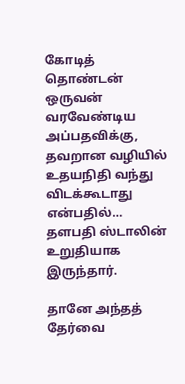கோடித் தொண்டன் ஒருவன் வரவேண்டிய அப்பதவிக்கு, தவறான வழியில் உதயநிதி வந்து விடக்கூடாது என்பதில்… தளபதி ஸ்டாலின் உறுதியாக இருந்தார்.

தானே அந்தத் தேர்வை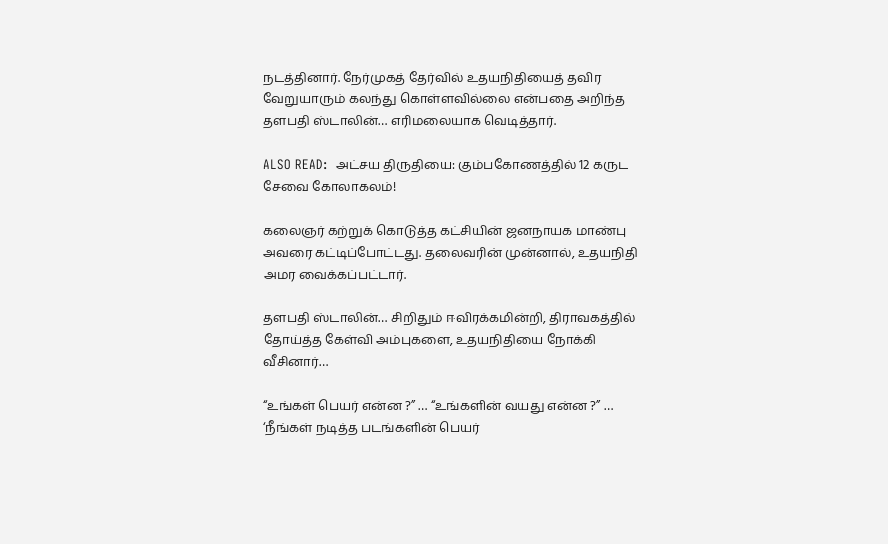நடத்தினார். நேர்முகத் தேர்வில் உதயநிதியைத் தவிர வேறுயாரும் கலந்து கொள்ளவில்லை என்பதை அறிந்த தளபதி ஸ்டாலின்… எரிமலையாக வெடித்தார்.

ALSO READ:  அட்சய திருதியை: கும்பகோணத்தில் 12 கருட சேவை கோலாகலம்!

கலைஞர் கற்றுக் கொடுத்த கட்சியின் ஜனநாயக மாண்பு அவரை கட்டிப்போட்டது. தலைவரின் முன்னால், உதயநிதி அமர வைக்கப்பட்டார்.

தளபதி ஸ்டாலின்… சிறிதும் ஈவிரக்கமின்றி, திராவகத்தில் தோய்த்த கேள்வி அம்புகளை, உதயநிதியை நோக்கி வீசினார்…

“உங்கள் பெயர் என்ன ?” … “உங்களின் வயது என்ன ?” … ‘நீங்கள் நடித்த படங்களின் பெயர்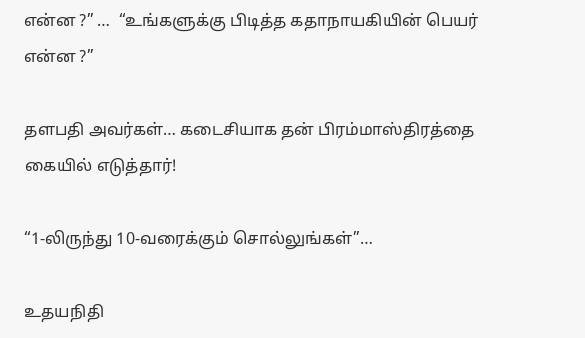என்ன ?” …  “உங்களுக்கு பிடித்த கதாநாயகியின் பெயர் என்ன ?”

தளபதி அவர்கள்… கடைசியாக தன் பிரம்மாஸ்திரத்தை கையில் எடுத்தார்!

“1-லிருந்து 10-வரைக்கும் சொல்லுங்கள்”…

உதயநிதி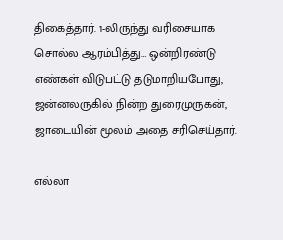திகைத்தார். 1-லிருந்து வரிசையாக சொல்ல ஆரம்பித்து… ஒன்றிரண்டு எண்கள் விடுபட்டு தடுமாறியபோது, ஜன்னலருகில் நின்ற துரைமுருகன், ஜாடையின் மூலம் அதை சரிசெய்தார்.

எல்லா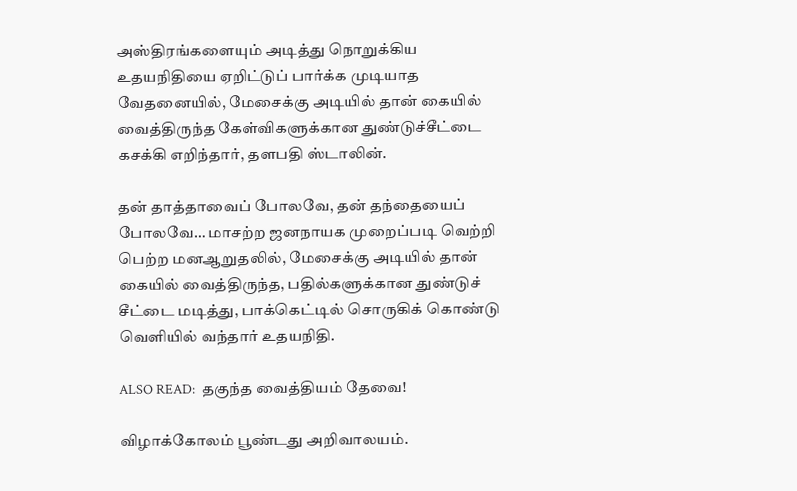அஸ்திரங்களையும் அடித்து நொறுக்கிய உதயநிதியை ஏறிட்டுப் பார்க்க முடியாத வேதனையில், மேசைக்கு அடியில் தான் கையில் வைத்திருந்த கேள்விகளுக்கான துண்டுச்சீட்டை கசக்கி எறிந்தார், தளபதி ஸ்டாலின்.

தன் தாத்தாவைப் போலவே, தன் தந்தையைப் போலவே… மாசற்ற ஜனநாயக முறைப்படி வெற்றி பெற்ற மனஆறுதலில், மேசைக்கு அடியில் தான் கையில் வைத்திருந்த, பதில்களுக்கான துண்டுச் சீட்டை மடித்து, பாக்கெட்டில் சொருகிக் கொண்டு வெளியில் வந்தார் உதயநிதி.

ALSO READ:  தகுந்த வைத்தியம் தேவை!

விழாக்கோலம் பூண்டது அறிவாலயம்.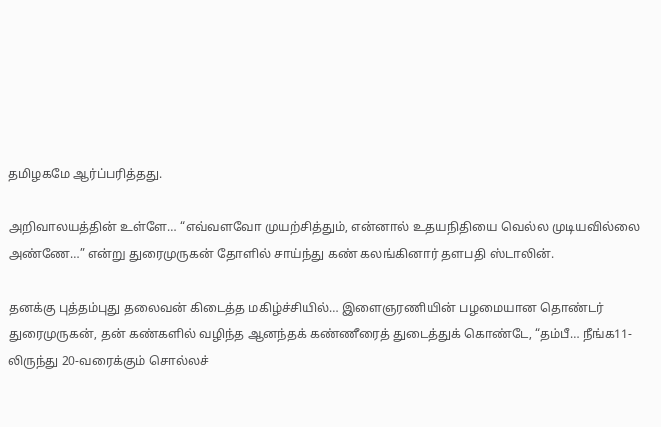தமிழகமே ஆர்ப்பரித்தது.

அறிவாலயத்தின் உள்ளே… “எவ்வளவோ முயற்சித்தும், என்னால் உதயநிதியை வெல்ல முடியவில்லை அண்ணே…” என்று துரைமுருகன் தோளில் சாய்ந்து கண் கலங்கினார் தளபதி ஸ்டாலின்.

தனக்கு புத்தம்புது தலைவன் கிடைத்த மகிழ்ச்சியில்… இளைஞரணியின் பழமையான தொண்டர் துரைமுருகன், தன் கண்களில் வழிந்த ஆனந்தக் கண்ணீரைத் துடைத்துக் கொண்டே, “தம்பீ… நீங்க11-லிருந்து 20-வரைக்கும் சொல்லச்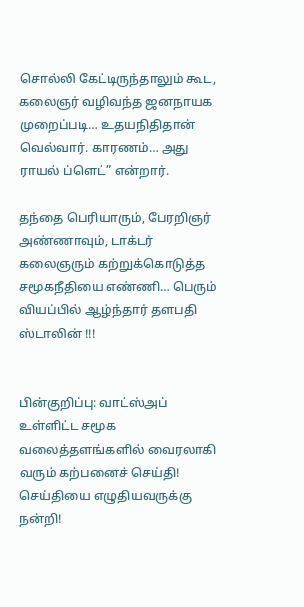சொல்லி கேட்டிருந்தாலும் கூட, கலைஞர் வழிவந்த ஜனநாயக முறைப்படி… உதயநிதிதான் வெல்வார். காரணம்… அது ராயல் ப்ளெட்” என்றார்.

தந்தை பெரியாரும், பேரறிஞர் அண்ணாவும், டாக்டர் கலைஞரும் கற்றுக்கொடுத்த சமூகநீதியை எண்ணி… பெரும் வியப்பில் ஆழ்ந்தார் தளபதி ஸ்டாலின் !!!


பின்குறிப்பு: வாட்ஸ்அப் உள்ளிட்ட சமூக வலைத்தளங்களில் வைரலாகி வரும் கற்பனைச் செய்தி! செய்தியை எழுதியவருக்கு நன்றி!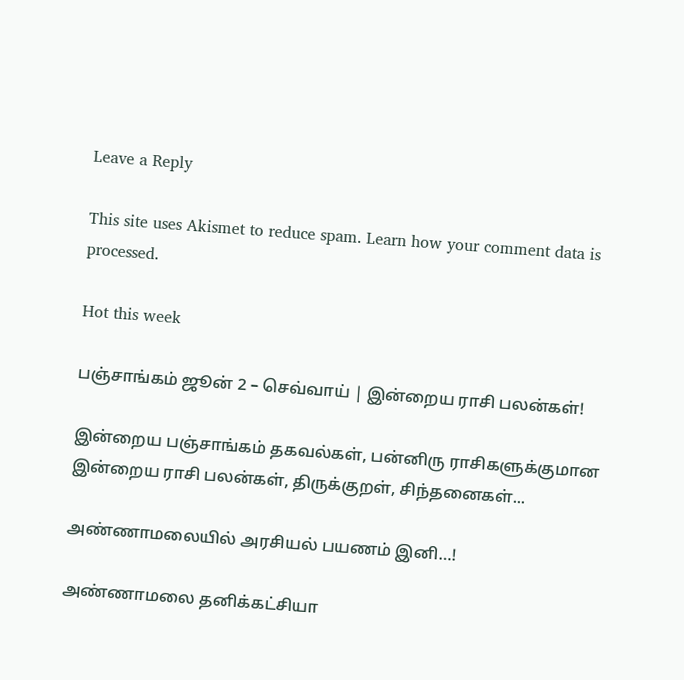Leave a Reply

This site uses Akismet to reduce spam. Learn how your comment data is processed.

Hot this week

பஞ்சாங்கம் ஜூன் 2 – செவ்வாய் | இன்றைய ராசி பலன்கள்!

இன்றைய பஞ்சாங்கம் தகவல்கள், பன்னிரு ராசிகளுக்குமான இன்றைய ராசி பலன்கள், திருக்குறள், சிந்தனைகள்...

அண்ணாமலையில் அரசியல் பயணம் இனி…!

அண்ணாமலை தனிக்கட்சியா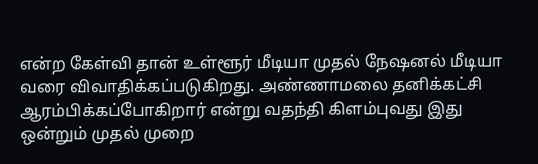என்ற கேள்வி தான் உள்ளூர் மீடியா முதல் நேஷனல் மீடியா வரை விவாதிக்கப்படுகிறது. அண்ணாமலை தனிக்கட்சி ஆரம்பிக்கப்போகிறார் என்று வதந்தி கிளம்புவது இது ஒன்றும் முதல் முறை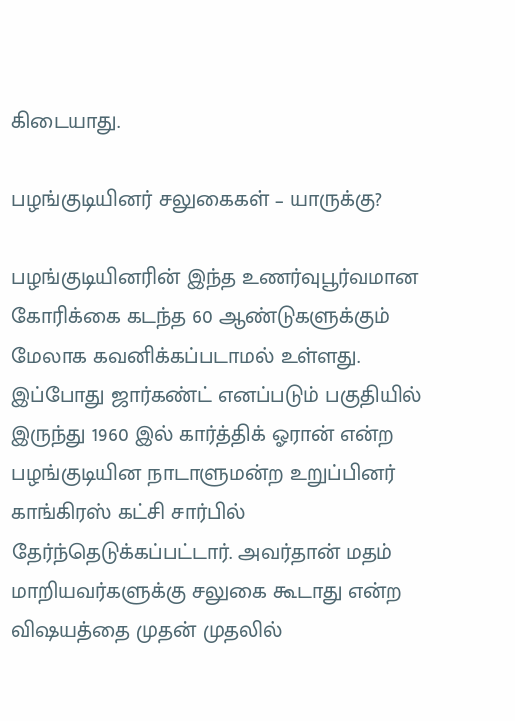கிடையாது.

பழங்குடியினர் சலுகைகள் – யாருக்கு?

பழங்குடியினரின் இந்த உணர்வுபூர்வமான கோரிக்கை கடந்த 60 ஆண்டுகளுக்கும் மேலாக கவனிக்கப்படாமல் உள்ளது. இப்போது ஜார்கண்ட் எனப்படும் பகுதியில் இருந்து 1960 இல் கார்த்திக் ஓரான் என்ற பழங்குடியின நாடாளுமன்ற உறுப்பினர் காங்கிரஸ் கட்சி சார்பில் தேர்ந்தெடுக்கப்பட்டார். அவர்தான் மதம் மாறியவர்களுக்கு சலுகை கூடாது என்ற விஷயத்தை முதன் முதலில்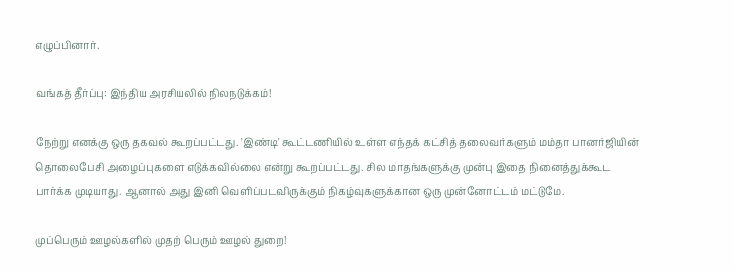எழுப்பினார்.

வங்கத் தீர்ப்பு: இந்திய அரசியலில் நிலநடுக்கம்!

நேற்று எனக்கு ஒரு தகவல் கூறப்பட்டது. 'இண்டி' கூட்டணியில் உள்ள எந்தக் கட்சித் தலைவர்களும் மம்தா பானர்ஜியின் தொலைபேசி அழைப்புகளை எடுக்கவில்லை என்று கூறப்பட்டது. சில மாதங்களுக்கு முன்பு இதை நினைத்துக்கூட பார்க்க முடியாது. ஆனால் அது இனி வெளிப்படவிருக்கும் நிகழ்வுகளுக்கான ஒரு முன்னோட்டம் மட்டுமே.

முப்பெரும் ஊழல்களில் முதற் பெரும் ஊழல் துறை!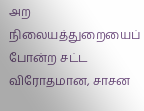அற நிலையத்துறையைப் போன்ற சட்ட விரோதமான, சாசன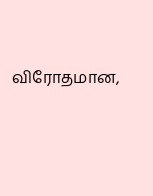விரோதமான,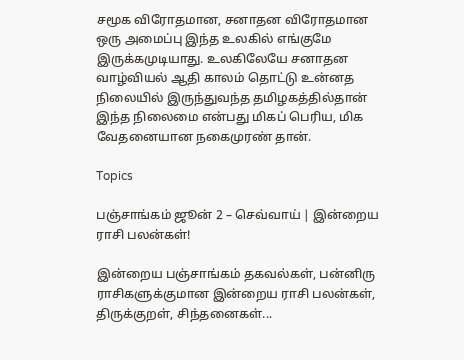சமூக விரோதமான, சனாதன விரோதமான ஒரு அமைப்பு இந்த உலகில் எங்குமே இருக்கமுடியாது. உலகிலேயே சனாதன வாழ்வியல் ஆதி காலம் தொட்டு உன்னத நிலையில் இருந்துவந்த தமிழகத்தில்தான் இந்த நிலைமை என்பது மிகப் பெரிய, மிக வேதனையான நகைமுரண் தான்.

Topics

பஞ்சாங்கம் ஜூன் 2 – செவ்வாய் | இன்றைய ராசி பலன்கள்!

இன்றைய பஞ்சாங்கம் தகவல்கள், பன்னிரு ராசிகளுக்குமான இன்றைய ராசி பலன்கள், திருக்குறள், சிந்தனைகள்...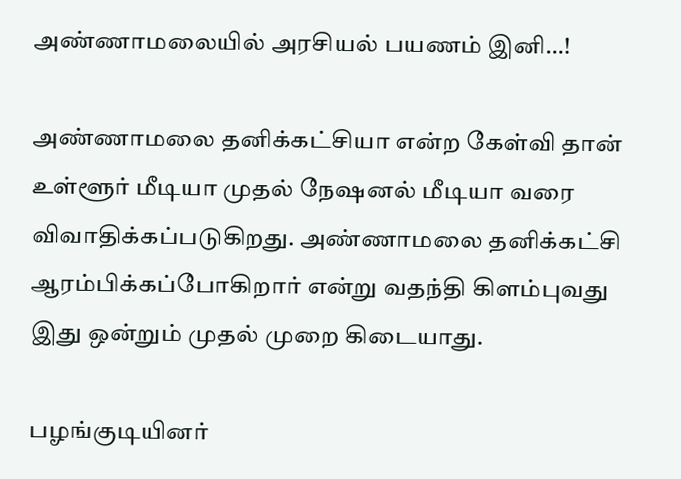அண்ணாமலையில் அரசியல் பயணம் இனி…!

அண்ணாமலை தனிக்கட்சியா என்ற கேள்வி தான் உள்ளூர் மீடியா முதல் நேஷனல் மீடியா வரை விவாதிக்கப்படுகிறது. அண்ணாமலை தனிக்கட்சி ஆரம்பிக்கப்போகிறார் என்று வதந்தி கிளம்புவது இது ஒன்றும் முதல் முறை கிடையாது.

பழங்குடியினர்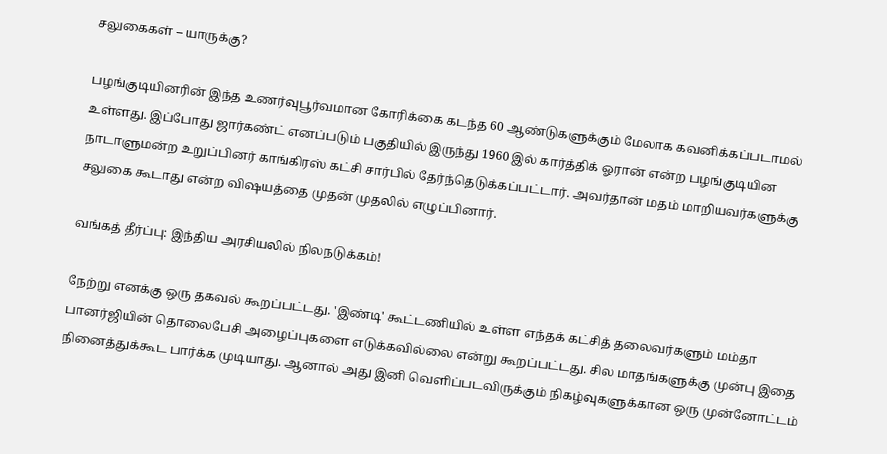சலுகைகள் – யாருக்கு?

பழங்குடியினரின் இந்த உணர்வுபூர்வமான கோரிக்கை கடந்த 60 ஆண்டுகளுக்கும் மேலாக கவனிக்கப்படாமல் உள்ளது. இப்போது ஜார்கண்ட் எனப்படும் பகுதியில் இருந்து 1960 இல் கார்த்திக் ஓரான் என்ற பழங்குடியின நாடாளுமன்ற உறுப்பினர் காங்கிரஸ் கட்சி சார்பில் தேர்ந்தெடுக்கப்பட்டார். அவர்தான் மதம் மாறியவர்களுக்கு சலுகை கூடாது என்ற விஷயத்தை முதன் முதலில் எழுப்பினார்.

வங்கத் தீர்ப்பு: இந்திய அரசியலில் நிலநடுக்கம்!

நேற்று எனக்கு ஒரு தகவல் கூறப்பட்டது. 'இண்டி' கூட்டணியில் உள்ள எந்தக் கட்சித் தலைவர்களும் மம்தா பானர்ஜியின் தொலைபேசி அழைப்புகளை எடுக்கவில்லை என்று கூறப்பட்டது. சில மாதங்களுக்கு முன்பு இதை நினைத்துக்கூட பார்க்க முடியாது. ஆனால் அது இனி வெளிப்படவிருக்கும் நிகழ்வுகளுக்கான ஒரு முன்னோட்டம்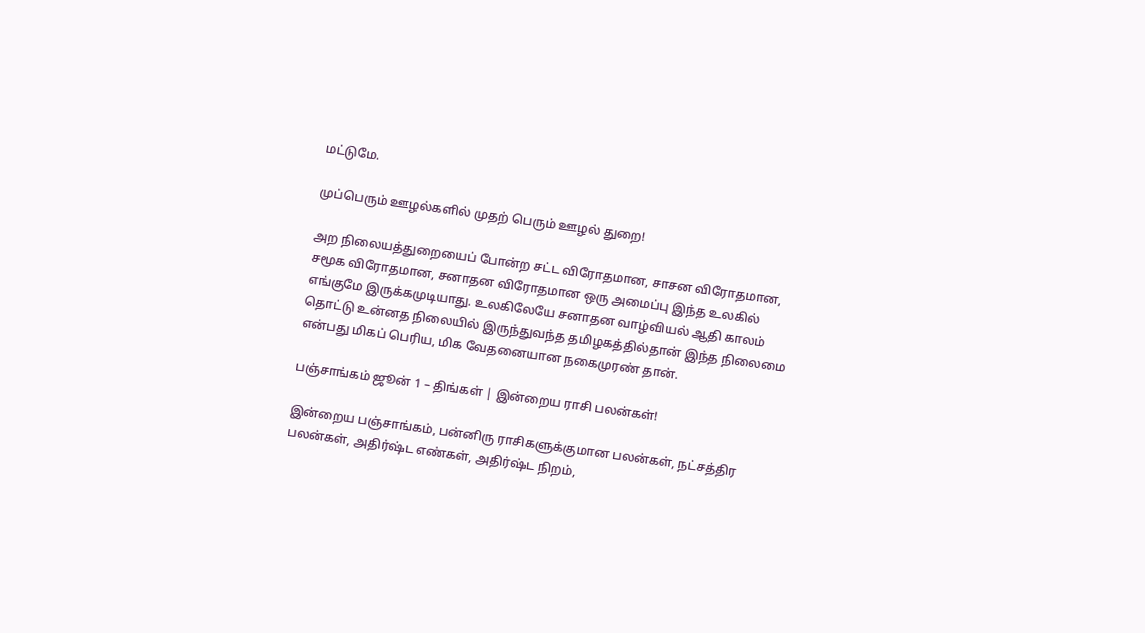மட்டுமே.

முப்பெரும் ஊழல்களில் முதற் பெரும் ஊழல் துறை!

அற நிலையத்துறையைப் போன்ற சட்ட விரோதமான, சாசன விரோதமான, சமூக விரோதமான, சனாதன விரோதமான ஒரு அமைப்பு இந்த உலகில் எங்குமே இருக்கமுடியாது. உலகிலேயே சனாதன வாழ்வியல் ஆதி காலம் தொட்டு உன்னத நிலையில் இருந்துவந்த தமிழகத்தில்தான் இந்த நிலைமை என்பது மிகப் பெரிய, மிக வேதனையான நகைமுரண் தான்.

பஞ்சாங்கம் ஜூன் 1 – திங்கள் | இன்றைய ராசி பலன்கள்!

இன்றைய பஞ்சாங்கம், பன்னிரு ராசிகளுக்குமான பலன்கள், நட்சத்திர பலன்கள், அதிர்ஷ்ட எண்கள், அதிர்ஷ்ட நிறம்,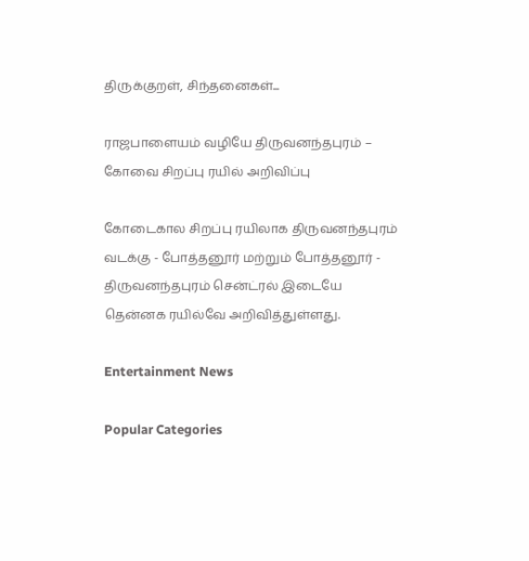திருக்குறள், சிந்தனைகள்...

ராஜபாளையம் வழியே திருவனந்தபுரம் – கோவை சிறப்பு ரயில் அறிவிப்பு

கோடைகால சிறப்பு ரயிலாக திருவனந்தபுரம் வடக்கு - போத்தனூர் மற்றும் போத்தனூர் - திருவனந்தபுரம் சென்ட்ரல் இடையே தென்னக ரயில்வே அறிவித்துள்ளது.

Entertainment News

Popular Categories